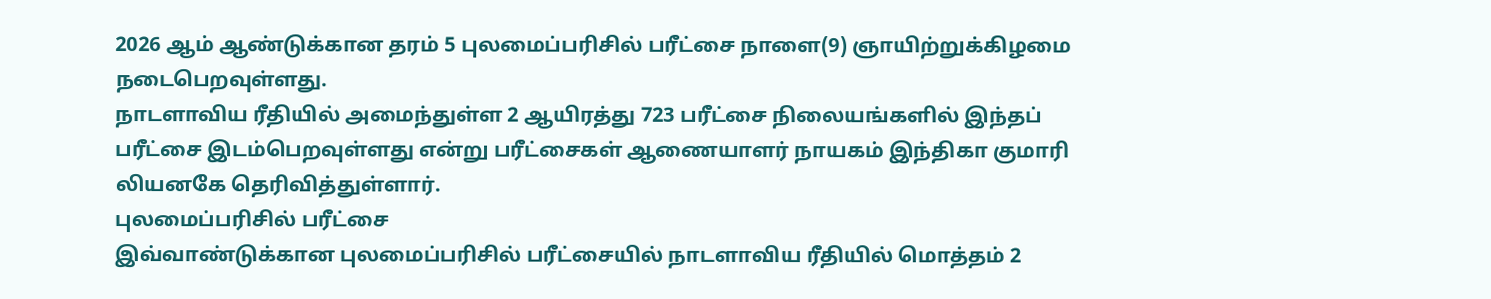2026 ஆம் ஆண்டுக்கான தரம் 5 புலமைப்பரிசில் பரீட்சை நாளை(9) ஞாயிற்றுக்கிழமை
நடைபெறவுள்ளது.
நாடளாவிய ரீதியில் அமைந்துள்ள 2 ஆயிரத்து 723 பரீட்சை நிலையங்களில் இந்தப்
பரீட்சை இடம்பெறவுள்ளது என்று பரீட்சைகள் ஆணையாளர் நாயகம் இந்திகா குமாரி
லியனகே தெரிவித்துள்ளார்.
புலமைப்பரிசில் பரீட்சை
இவ்வாண்டுக்கான புலமைப்பரிசில் பரீட்சையில் நாடளாவிய ரீதியில் மொத்தம் 2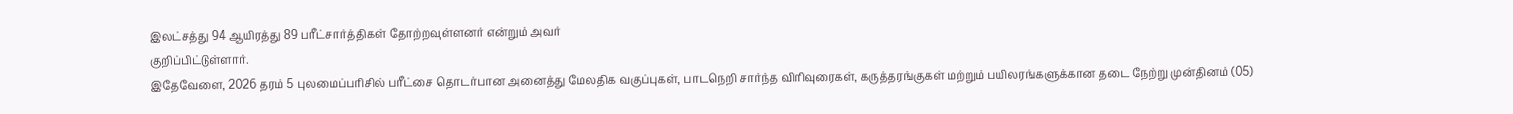இலட்சத்து 94 ஆயிரத்து 89 பரீட்சார்த்திகள் தோற்றவுள்ளனர் என்றும் அவர்
குறிப்பிட்டுள்ளார்.
இதேவேளை, 2026 தரம் 5 புலமைப்பரிசில் பரீட்சை தொடர்பான அனைத்து மேலதிக வகுப்புகள், பாடநெறி சார்ந்த விரிவுரைகள், கருத்தரங்குகள் மற்றும் பயிலரங்களுக்கான தடை நேற்று முன்தினம் (05)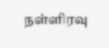நள்ளிரவு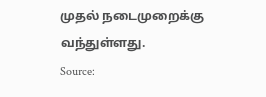முதல் நடைமுறைக்கு வந்துள்ளது.
Source: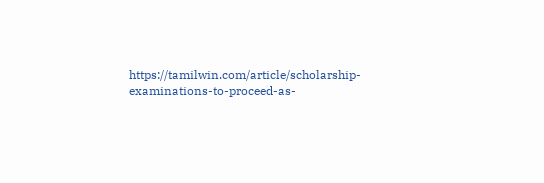https://tamilwin.com/article/scholarship-examinations-to-proceed-as-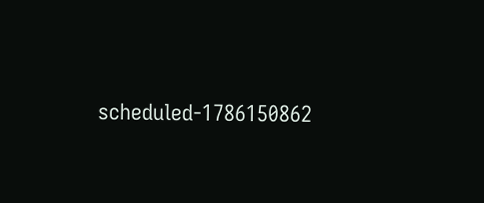scheduled-1786150862